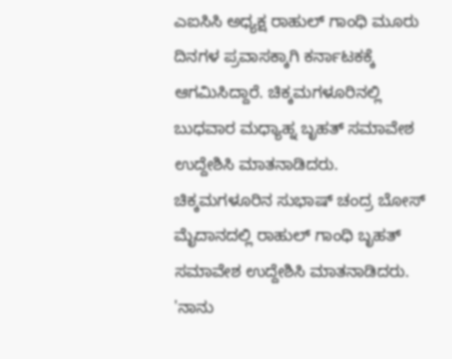ಎಐಸಿಸಿ ಅಧ್ಯಕ್ಷ ರಾಹುಲ್ ಗಾಂಧಿ ಮೂರು ದಿನಗಳ ಪ್ರವಾಸಕ್ಕಾಗಿ ಕರ್ನಾಟಕಕ್ಕೆ ಆಗಮಿಸಿದ್ದಾರೆ. ಚಿಕ್ಕಮಗಳೂರಿನಲ್ಲಿ ಬುಧವಾರ ಮಧ್ಯಾಹ್ನ ಬೃಹತ್ ಸಮಾವೇಶ ಉದ್ದೇಶಿಸಿ ಮಾತನಾಡಿದರು. ಚಿಕ್ಕಮಗಳೂರಿನ ಸುಭಾಷ್ ಚಂದ್ರ ಬೋಸ್ ಮೈದಾನದಲ್ಲಿ ರಾಹುಲ್ ಗಾಂಧಿ ಬೃಹತ್ ಸಮಾವೇಶ ಉದ್ದೇಶಿಸಿ ಮಾತನಾಡಿದರು. 'ನಾನು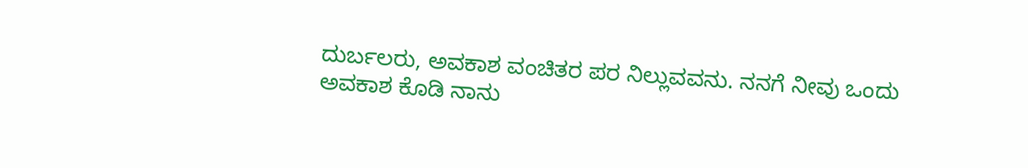ದುರ್ಬಲರು, ಅವಕಾಶ ವಂಚಿತರ ಪರ ನಿಲ್ಲುವವನು. ನನಗೆ ನೀವು ಒಂದು ಅವಕಾಶ ಕೊಡಿ ನಾನು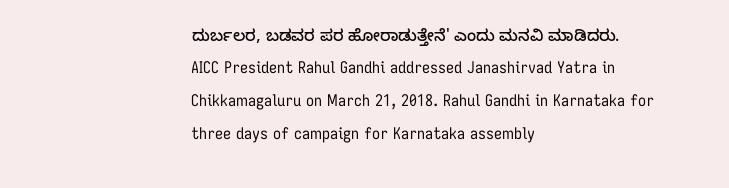ದುರ್ಬಲರ, ಬಡವರ ಪರ ಹೋರಾಡುತ್ತೇನೆ' ಎಂದು ಮನವಿ ಮಾಡಿದರು.
AICC President Rahul Gandhi addressed Janashirvad Yatra in Chikkamagaluru on March 21, 2018. Rahul Gandhi in Karnataka for three days of campaign for Karnataka assembly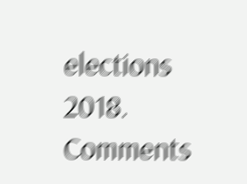elections 2018.
Comments